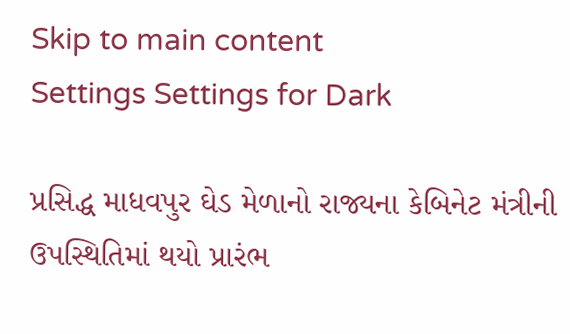Skip to main content
Settings Settings for Dark

પ્રસિદ્ધ માધવપુર ઘેડ મેળાનો રાજ્યના કેબિનેટ મંત્રીની ઉપસ્થિતિમાં થયો પ્રારંભ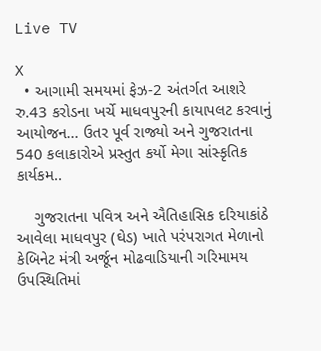Live TV

X
  • આગામી સમયમાં ફેઝ-2 અંતર્ગત આશરે રુ.43 કરોડના ખર્ચે માધવપુરની કાયાપલટ કરવાનું આયોજન... ઉતર પૂર્વ રાજ્યો અને ગુજરાતના 540 કલાકારોએ પ્રસ્તુત કર્યો મેગા સાંસ્કૃતિક કાર્યકમ..

    ગુજરાતના પવિત્ર અને ઐતિહાસિક દરિયાકાંઠે આવેલા માધવપુર (ઘેડ) ખાતે પરંપરાગત મેળાનો કેબિનેટ મંત્રી અર્જૂન મોઢવાડિયાની ગરિમામય ઉપસ્થિતિમાં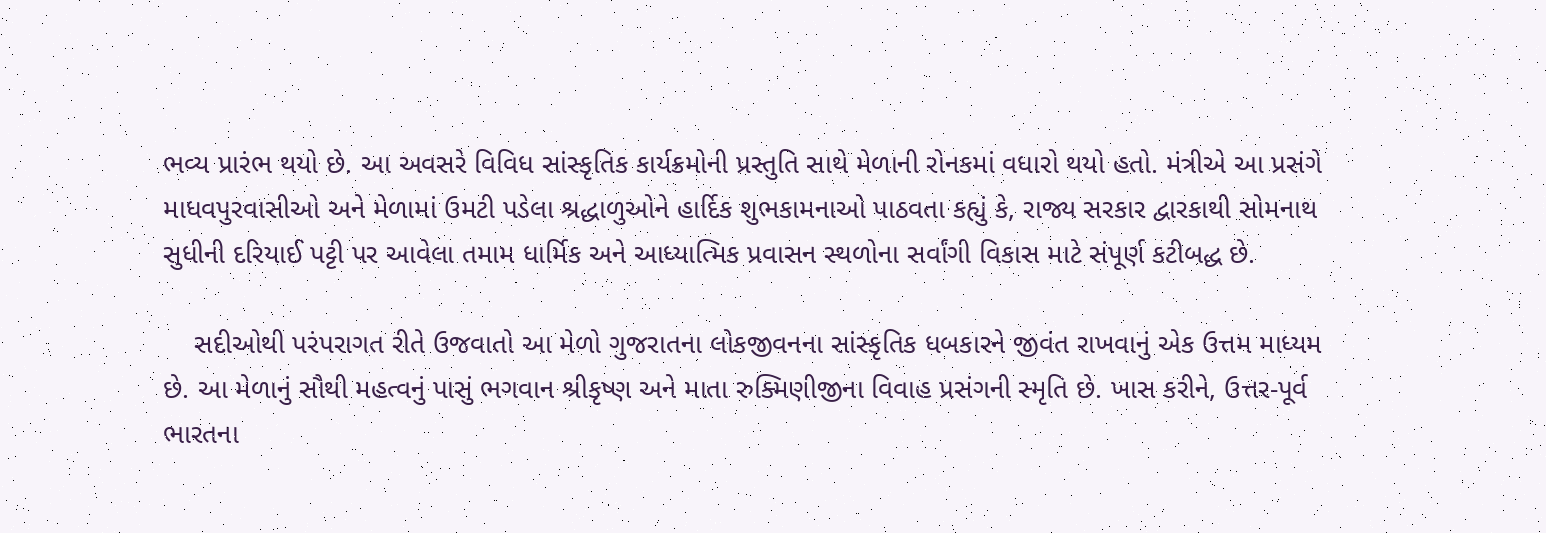ભવ્ય પ્રારંભ થયો છે. આ અવસરે વિવિધ સાંસ્કૃતિક કાર્યક્રમોની પ્રસ્તુતિ સાથે મેળાની રોનકમાં વધારો થયો હતો. મંત્રીએ આ પ્રસંગે માધવપુરવાસીઓ અને મેળામાં ઉમટી પડેલા શ્રદ્ધાળુઓને હાર્દિક શુભકામનાઓ પાઠવતા કહ્યું કે, રાજ્ય સરકાર દ્વારકાથી સોમનાથ સુધીની દરિયાઈ પટ્ટી પર આવેલા તમામ ધાર્મિક અને આધ્યાત્મિક પ્રવાસન સ્થળોના સર્વાંગી વિકાસ માટે સંપૂર્ણ કટીબદ્ધ છે.

    સદીઓથી પરંપરાગત રીતે ઉજવાતો આ મેળો ગુજરાતના લોકજીવનના સાંસ્કૃતિક ધબકારને જીવંત રાખવાનું એક ઉત્તમ માધ્યમ છે. આ મેળાનું સૌથી મહત્વનું પાસું ભગવાન શ્રીકૃષ્ણ અને માતા રુક્મિણીજીના વિવાહ પ્રસંગની સ્મૃતિ છે. ખાસ કરીને, ઉત્તર-પૂર્વ ભારતના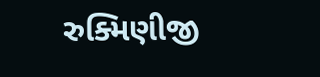રુક્મિણીજી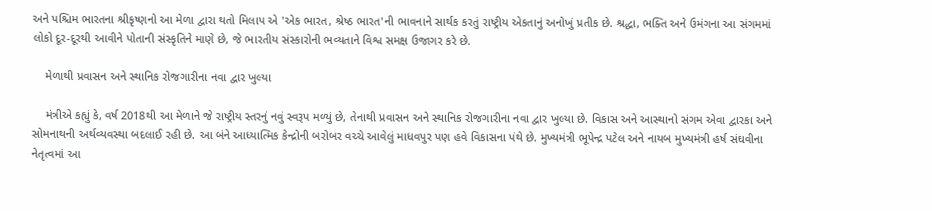અને પશ્ચિમ ભારતના શ્રીકૃષ્ણનો આ મેળા દ્વારા થતો મિલાપ એ 'એક ભારત, શ્રેષ્ઠ ભારત'ની ભાવનાને સાર્થક કરતું રાષ્ટ્રીય એકતાનું અનોખું પ્રતીક છે. શ્રદ્ધા, ભક્તિ અને ઉમંગના આ સંગમમાં લોકો દૂર-દૂરથી આવીને પોતાની સંસ્કૃતિને માણે છે, જે ભારતીય સંસ્કારોની ભવ્યતાને વિશ્વ સમક્ષ ઉજાગર કરે છે.

    મેળાથી પ્રવાસન અને સ્થાનિક રોજગારીના નવા દ્વાર ખુલ્યા

    મંત્રીએ કહ્યું કે, વર્ષ 2018થી આ મેળાને જે રાષ્ટ્રીય સ્તરનું નવું સ્વરૂપ મળ્યું છે, તેનાથી પ્રવાસન અને સ્થાનિક રોજગારીના નવા દ્વાર ખુલ્યા છે. વિકાસ અને આસ્થાનો સંગમ એવા દ્વારકા અને સોમનાથની અર્થવ્યવસ્થા બદલાઈ રહી છે. આ બંને આધ્યાત્મિક કેન્દ્રોની બરોબર વચ્ચે આવેલું માધવપુર પણ હવે વિકાસના પંથે છે. મુખ્યમંત્રી ભૂપેન્દ્ર પટેલ અને નાયબ મુખ્યમંત્રી હર્ષ સંઘવીના નેતૃત્વમાં આ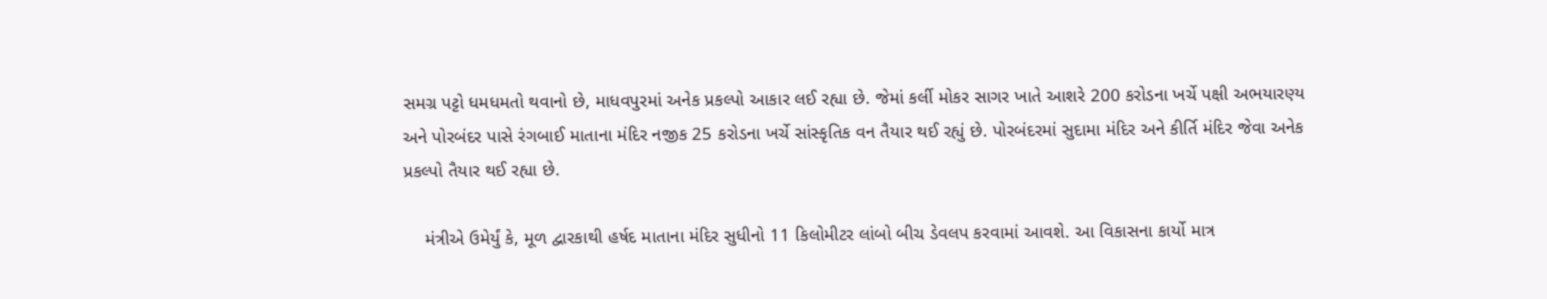સમગ્ર પટ્ટો ધમધમતો થવાનો છે, માધવપુરમાં અનેક પ્રકલ્પો આકાર લઈ રહ્યા છે. જેમાં કર્લી મોકર સાગર ખાતે આશરે 200 કરોડના ખર્ચે પક્ષી અભયારણ્ય અને પોરબંદર પાસે રંગબાઈ માતાના મંદિર નજીક 25 કરોડના ખર્ચે સાંસ્કૃતિક વન તૈયાર થઈ રહ્યું છે. પોરબંદરમાં સુદામા મંદિર અને કીર્તિ મંદિર જેવા અનેક પ્રકલ્પો તૈયાર થઈ રહ્યા છે.

    મંત્રીએ ઉમેર્યું કે, મૂળ દ્વારકાથી હર્ષદ માતાના મંદિર સુધીનો 11 કિલોમીટર લાંબો બીચ ડેવલપ કરવામાં આવશે. આ વિકાસના કાર્યો માત્ર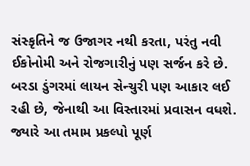સંસ્કૃતિને જ ઉજાગર નથી કરતા, પરંતુ નવી ઈકોનોમી અને રોજગારીનું પણ સર્જન કરે છે. બરડા ડુંગરમાં લાયન સેન્ચુરી પણ આકાર લઈ રહી છે, જેનાથી આ વિસ્તારમાં પ્રવાસન વધશે. જ્યારે આ તમામ પ્રકલ્પો પૂર્ણ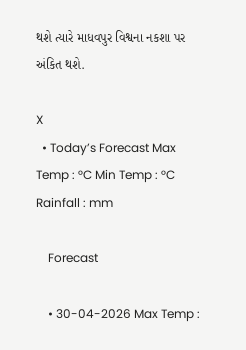થશે ત્યારે માધવપુર વિશ્વના નકશા પર અંકિત થશે.

X
  • Today’s Forecast Max Temp : °C Min Temp : °C Rainfall : mm

    Forecast

    • 30-04-2026 Max Temp :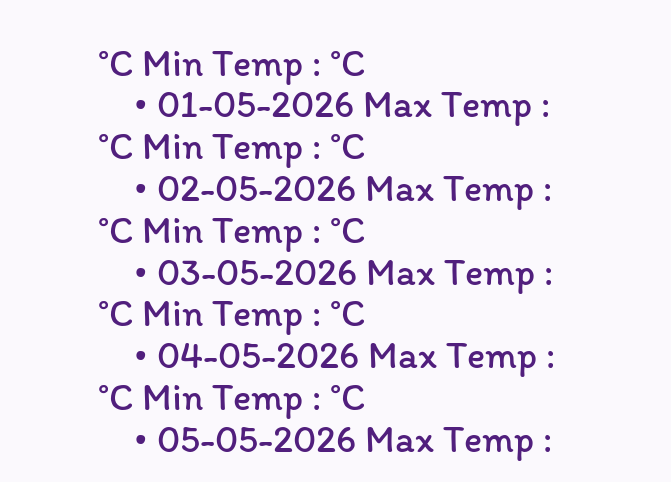°C Min Temp : °C
    • 01-05-2026 Max Temp : °C Min Temp : °C
    • 02-05-2026 Max Temp : °C Min Temp : °C
    • 03-05-2026 Max Temp : °C Min Temp : °C
    • 04-05-2026 Max Temp : °C Min Temp : °C
    • 05-05-2026 Max Temp :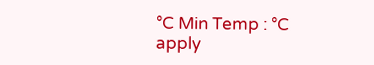°C Min Temp : °C
apply